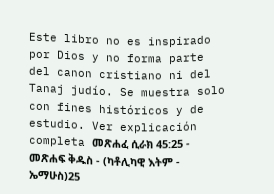Este libro no es inspirado por Dios y no forma parte del canon cristiano ni del Tanaj judío. Se muestra solo con fines históricos y de estudio. Ver explicación completa መጽሐፈ ሲራክ 45:25 - መጽሐፍ ቅዱስ - (ካቶሊካዊ እትም - ኤማሁስ)25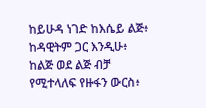ከይሁዳ ነገድ ከእሴይ ልጅ፥ ከዳዊትም ጋር እንዲሁ፥ ከልጅ ወደ ልጅ ብቻ የሚተላለፍ የዙፋን ውርስ፥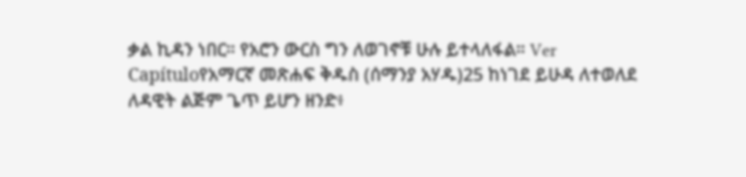ቃል ኪዳን ነበር። የአሮን ውርስ ግን ለወገኖቹ ሁሉ ይተላለፋል። Ver Capítuloየአማርኛ መጽሐፍ ቅዱስ (ሰማንያ አሃዱ)25 ከነገደ ይሁዳ ለተወለደ ለዳዊት ልጅም ጌጥ ይሆን ዘንድ፥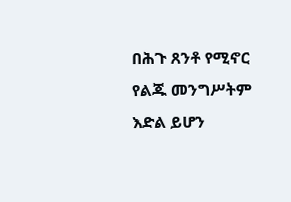በሕጉ ጸንቶ የሚኖር የልጁ መንግሥትም እድል ይሆን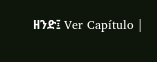ዘንድ፤ Ver Capítulo |